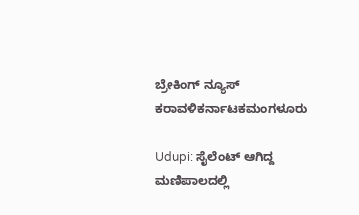ಬ್ರೇಕಿಂಗ್ ನ್ಯೂಸ್
ಕರಾವಳಿಕರ್ನಾಟಕಮಂಗಳೂರು

Udupi: ಸೈಲೆಂಟ್ ಆಗಿದ್ದ ಮಣಿಪಾಲದಲ್ಲಿ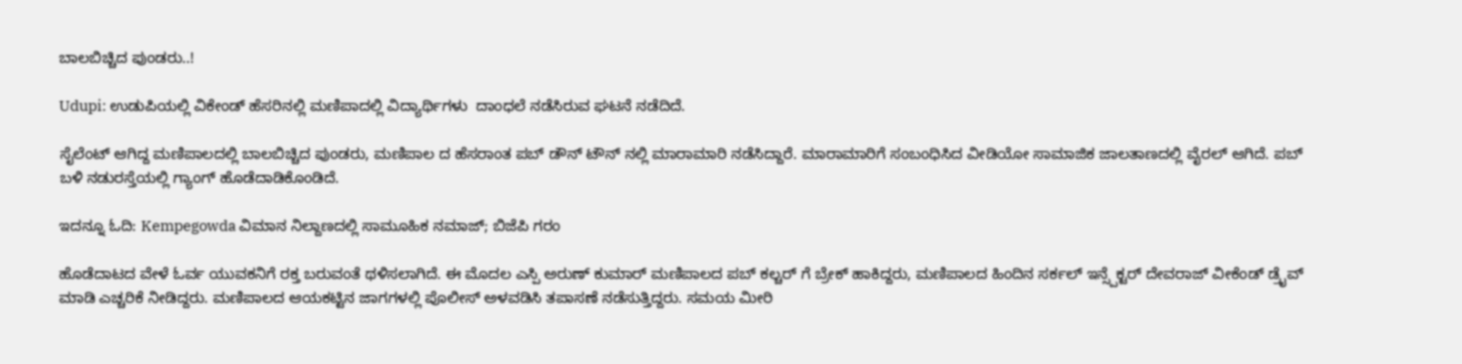ಬಾಲಬಿಚ್ಚಿದ ಪುಂಡರು..!

Udupi: ಉಡುಪಿಯಲ್ಲಿ ವಿಕೇಂಡ್ ಹೆಸರಿನಲ್ಲಿ ಮಣಿಪಾದಲ್ಲಿ ವಿದ್ಯಾರ್ಥಿಗಳು  ದಾಂಧಲೆ ನಡೆಸಿರುವ ಘಟನೆ ನಡೆದಿದೆ.

ಸೈಲೆಂಟ್ ಆಗಿದ್ದ ಮಣಿಪಾಲದಲ್ಲಿ ಬಾಲಬಿಚ್ಚಿದ ಪುಂಡರು, ಮಣಿಪಾಲ ದ ಹೆಸರಾಂತ ಪಬ್ ಡೌನ್ ಟೌನ್ ನಲ್ಲಿ ಮಾರಾಮಾರಿ ನಡೆಸಿದ್ದಾರೆ. ಮಾರಾಮಾರಿಗೆ ಸಂಬಂಧಿಸಿದ ವೀಡಿಯೋ ಸಾಮಾಜಿಕ ಜಾಲತಾಣದಲ್ಲಿ ವೈರಲ್ ಆಗಿದೆ. ಪಬ್ ಬಳಿ ನಡುರಸ್ತೆಯಲ್ಲಿ ಗ್ಯಾಂಗ್ ಹೊಡೆದಾಡಿಕೊಂಡಿದೆ.

ಇದನ್ನೂ ಓದಿ: Kempegowda ವಿಮಾನ ನಿಲ್ದಾಣದಲ್ಲಿ ಸಾಮೂಹಿಕ ನಮಾಜ್‌; ಬಿಜೆಪಿ ಗರಂ

ಹೊಡೆದಾಟದ ವೇಳೆ ಓರ್ವ ಯುವಕನಿಗೆ ರಕ್ತ ಬರುವಂತೆ ಥಳಿಸಲಾಗಿದೆ. ಈ ಮೊದಲ ಎಸ್ಪಿ ಅರುಣ್ ಕುಮಾರ್ ಮಣಿಪಾಲದ ಪಬ್ ಕಲ್ಚರ್ ಗೆ ಬ್ರೇಕ್ ಹಾಕಿದ್ದರು, ಮಣಿಪಾಲದ ಹಿಂದಿನ ಸರ್ಕಲ್ ಇನ್ಸ್ಪೆಕ್ಟರ್ ದೇವರಾಜ್ ವೀಕೆಂಡ್ ಡ್ರೈವ್ ಮಾಡಿ ಎಚ್ಚರಿಕೆ ನೀಡಿದ್ದರು. ಮಣಿಪಾಲದ ಆಯಕಟ್ಟಿನ ಜಾಗಗಳಲ್ಲಿ ಪೊಲೀಸ್ ಅಳವಡಿಸಿ ತಪಾಸಣೆ ನಡೆಸುತ್ತಿದ್ದರು. ಸಮಯ ಮೀರಿ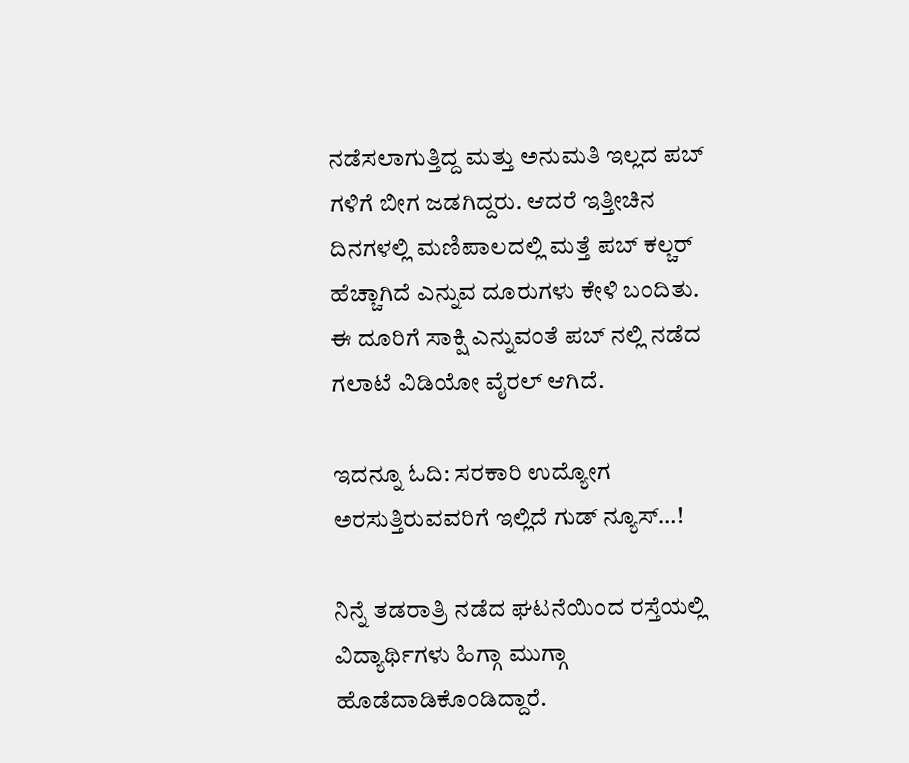ನಡೆಸಲಾಗುತ್ತಿದ್ದ ಮತ್ತು ಅನುಮತಿ ಇಲ್ಲದ ಪಬ್ ಗಳಿಗೆ ಬೀಗ ಜಡಗಿದ್ದರು. ಆದರೆ ಇತ್ತೀಚಿನ ದಿನಗಳಲ್ಲಿ ಮಣಿಪಾಲದಲ್ಲಿ ಮತ್ತೆ ಪಬ್ ಕಲ್ಚರ್ ಹೆಚ್ಚಾಗಿದೆ ಎನ್ನುವ ದೂರುಗಳು ಕೇಳಿ ಬಂದಿತು. ಈ ದೂರಿಗೆ ಸಾಕ್ಷಿ ಎನ್ನುವಂತೆ ಪಬ್ ನಲ್ಲಿ ನಡೆದ ಗಲಾಟೆ ವಿಡಿಯೋ ವೈರಲ್ ಆಗಿದೆ.

ಇದನ್ನೂ ಓದಿ: ಸರಕಾರಿ ಉದ್ಯೋಗ ಅರಸುತ್ತಿರುವವರಿಗೆ ಇಲ್ಲಿದೆ ಗುಡ್ ನ್ಯೂಸ್…!

ನಿನ್ನೆ ತಡರಾತ್ರಿ ನಡೆದ ಘಟನೆಯಿಂದ ರಸ್ತೆಯಲ್ಲಿ ವಿದ್ಯಾರ್ಥಿಗಳು ಹಿಗ್ಗಾ ಮುಗ್ಗಾ ಹೊಡೆದಾಡಿಕೊಂಡಿದ್ದಾರೆ.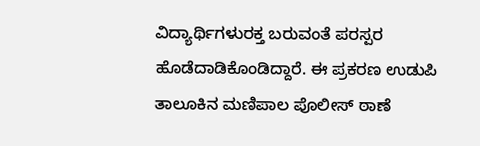ವಿದ್ಯಾರ್ಥಿಗಳುರಕ್ತ ಬರುವಂತೆ ಪರಸ್ಪರ ಹೊಡೆದಾಡಿಕೊಂಡಿದ್ದಾರೆ. ಈ ಪ್ರಕರಣ ಉಡುಪಿ ತಾಲೂಕಿನ ಮಣಿಪಾಲ ಪೊಲೀಸ್ ಠಾಣೆ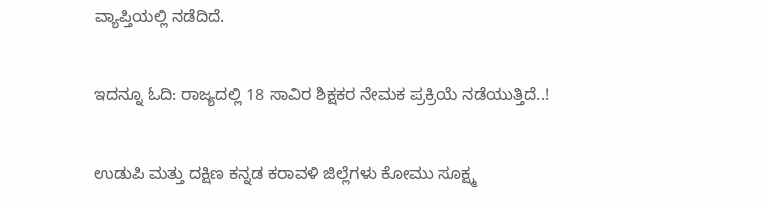ವ್ಯಾಪ್ತಿಯಲ್ಲಿ ನಡೆದಿದೆ.

ಇದನ್ನೂ ಓದಿ: ರಾಜ್ಯದಲ್ಲಿ 18 ಸಾವಿರ ಶಿಕ್ಷಕರ‌ ನೇಮಕ ಪ್ರಕ್ರಿಯೆ ನಡೆಯುತ್ತಿದೆ..!

ಉಡುಪಿ ಮತ್ತು ದಕ್ಷಿಣ ಕನ್ನಡ ಕರಾವಳಿ ಜಿಲ್ಲೆಗಳು ಕೋಮು ಸೂಕ್ಷ್ಮ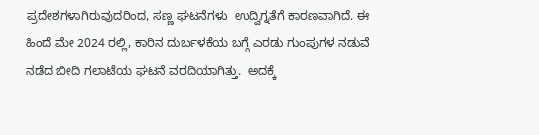ಪ್ರದೇಶಗಳಾಗಿರುವುದರಿಂದ, ಸಣ್ಣ ಘಟನೆಗಳು  ಉದ್ವಿಗ್ನತೆಗೆ ಕಾರಣವಾಗಿದೆ. ಈ ಹಿಂದೆ ಮೇ 2024 ರಲ್ಲಿ, ಕಾರಿನ ದುರ್ಬಳಕೆಯ ಬಗ್ಗೆ ಎರಡು ಗುಂಪುಗಳ ನಡುವೆ ನಡೆದ ಬೀದಿ ಗಲಾಟೆಯ ಘಟನೆ ವರದಿಯಾಗಿತ್ತು.  ಅದಕ್ಕೆ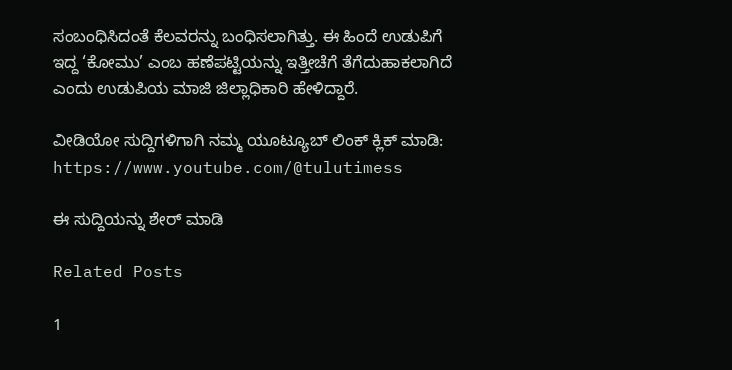ಸಂಬಂಧಿಸಿದಂತೆ ಕೆಲವರನ್ನು ಬಂಧಿಸಲಾಗಿತ್ತು. ಈ ಹಿಂದೆ ಉಡುಪಿಗೆ ಇದ್ದ ‘ಕೋಮು’ ಎಂಬ ಹಣೆಪಟ್ಟಿಯನ್ನು ಇತ್ತೀಚೆಗೆ ತೆಗೆದುಹಾಕಲಾಗಿದೆ ಎಂದು ಉಡುಪಿಯ ಮಾಜಿ ಜಿಲ್ಲಾಧಿಕಾರಿ ಹೇಳಿದ್ದಾರೆ.

ವೀಡಿಯೋ ಸುದ್ದಿಗಳಿಗಾಗಿ ನಮ್ಮ ಯೂಟ್ಯೂಬ್ ಲಿಂಕ್ ಕ್ಲಿಕ್ ಮಾಡಿ: https://www.youtube.com/@tulutimess

ಈ ಸುದ್ದಿಯನ್ನು ಶೇರ್ ಮಾಡಿ

Related Posts

1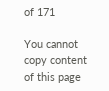of 171

You cannot copy content of this page